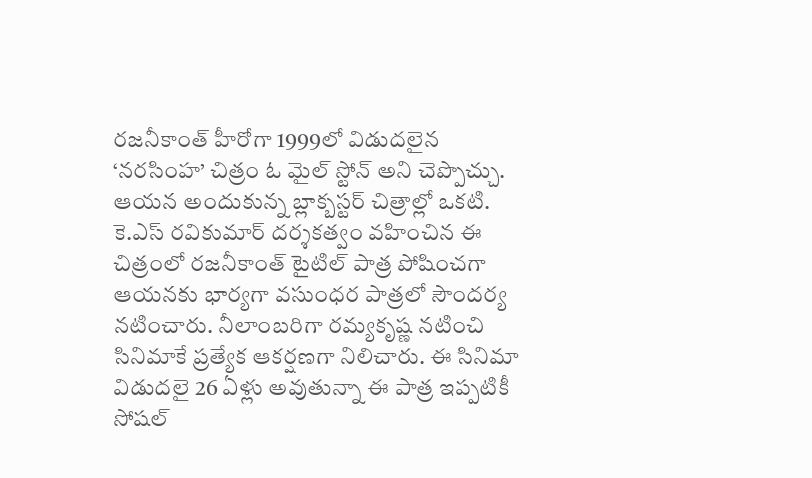రజనీకాంత్ హీరోగా 1999లో విడుదలైన ‘నరసింహ’ చిత్రం ఓ మైల్ స్టోన్ అని చెప్పొచ్చు. ఆయన అందుకున్న బ్లాక్బస్టర్ చిత్రాల్లో ఒకటి. కె.ఎస్ రవికుమార్ దర్శకత్వం వహించిన ఈ చిత్రంలో రజనీకాంత్ టైటిల్ పాత్ర పోషించగా ఆయనకు భార్యగా వసుంధర పాత్రలో సౌందర్య నటించారు. నీలాంబరిగా రమ్యకృష్ణ నటించి సినిమాకే ప్రత్యేక ఆకర్షణగా నిలిచారు. ఈ సినిమా విడుదలై 26 ఏళ్లు అవుతున్నా ఈ పాత్ర ఇప్పటికీ సోషల్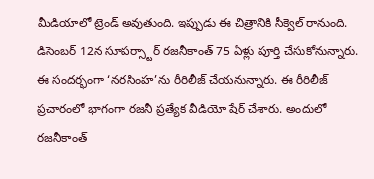మీడియాలో ట్రెండ్ అవుతుంది. ఇప్పుడు ఈ చిత్రానికి సీక్వెల్ రానుంది. డిసెంబర్ 12న సూపర్స్టార్ రజనీకాంత్ 75 ఏళ్లు పూర్తి చేసుకోనున్నారు. ఈ సందర్భంగా ‘నరసింహ’ను రీరిలీజ్ చేయనున్నారు. ఈ రీరిలీజ్ ప్రచారంలో భాగంగా రజనీ ప్రత్యేక వీడియో షేర్ చేశారు. అందులో రజనీకాంత్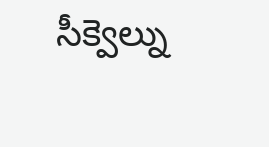సీక్వెల్ను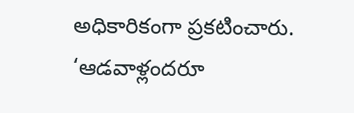అధికారికంగా ప్రకటించారు. ‘ఆడవాళ్లందరూ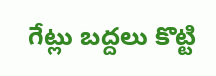గేట్లు బద్దలు కొట్టి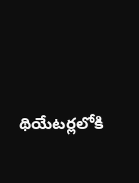థియేటర్లలోకి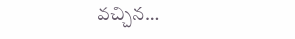వచ్చిన…